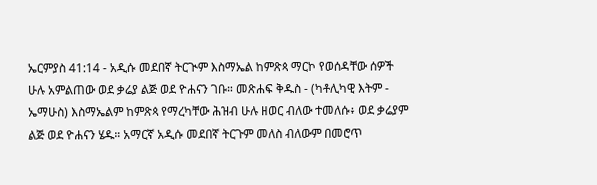ኤርምያስ 41:14 - አዲሱ መደበኛ ትርጒም እስማኤል ከምጽጳ ማርኮ የወሰዳቸው ሰዎች ሁሉ አምልጠው ወደ ቃሬያ ልጅ ወደ ዮሐናን ገቡ። መጽሐፍ ቅዱስ - (ካቶሊካዊ እትም - ኤማሁስ) እስማኤልም ከምጽጳ የማረካቸው ሕዝብ ሁሉ ዘወር ብለው ተመለሱ፥ ወደ ቃሬያም ልጅ ወደ ዮሐናን ሄዱ። አማርኛ አዲሱ መደበኛ ትርጉም መለስ ብለውም በመሮጥ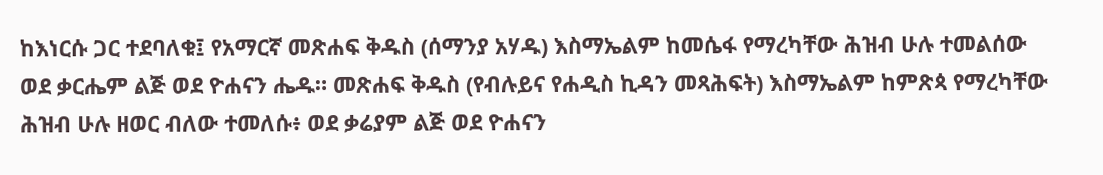ከእነርሱ ጋር ተደባለቁ፤ የአማርኛ መጽሐፍ ቅዱስ (ሰማንያ አሃዱ) እስማኤልም ከመሴፋ የማረካቸው ሕዝብ ሁሉ ተመልሰው ወደ ቃርሔም ልጅ ወደ ዮሐናን ሔዱ። መጽሐፍ ቅዱስ (የብሉይና የሐዲስ ኪዳን መጻሕፍት) እስማኤልም ከምጽጳ የማረካቸው ሕዝብ ሁሉ ዘወር ብለው ተመለሱ፥ ወደ ቃሬያም ልጅ ወደ ዮሐናን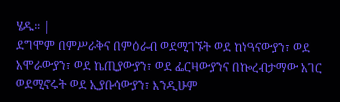ሄዱ። |
ደግሞም በምሥራቅና በምዕራብ ወደሚገኙት ወደ ከነዓናውያን፣ ወደ አሞራውያን፣ ወደ ኬጢያውያን፣ ወደ ፌርዛውያንና በኰረብታማው አገር ወደሚኖሩት ወደ ኢያቡሳውያን፣ እንዲሁም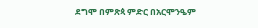ደግሞ በምጽጳ ምድር በአርሞንዔም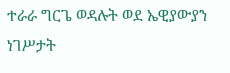ተራራ ግርጌ ወዳሉት ወደ ኤዊያውያን ነገሥታት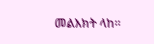መልእክት ላከ።